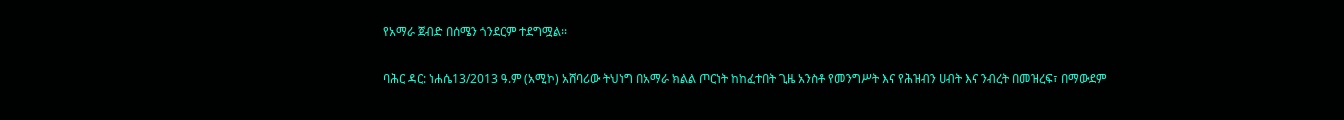የአማራ ጀብድ በሰሜን ጎንደርም ተደግሟል፡፡

ባሕር ዳር: ነሐሴ13/2013 ዓ.ም (አሚኮ) አሸባሪው ትህነግ በአማራ ክልል ጦርነት ከከፈተበት ጊዜ አንስቶ የመንግሥት እና የሕዝብን ሀብት እና ንብረት በመዝረፍ፣ በማውደም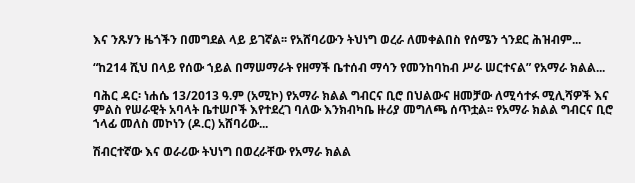እና ንጹሃን ዜጎችን በመግደል ላይ ይገኛል፡፡ የአሸባሪውን ትህነግ ወረራ ለመቀልበስ የሰሜን ጎንደር ሕዝብም...

“ከ214 ሺህ በላይ የሰው ኀይል በማሠማራት የዘማች ቤተሰብ ማሳን የመንከባከብ ሥራ ሠርተናል” የአማራ ክልል...

ባሕር ዳር፡ ነሐሴ 13/2013 ዓ.ም (አሚኮ) የአማራ ክልል ግብርና ቢሮ በህልውና ዘመቻው ለሚሳተፉ ሚሊሻዎች እና ምልስ የሠራዊት አባላት ቤተሠቦች እየተደረገ ባለው እንክብካቤ ዙሪያ መግለጫ ሰጥቷል፡፡ የአማራ ክልል ግብርና ቢሮ ኀላፊ መለስ መኮነን (ዶ.ር) አሸባሪው...

ሽብርተኛው እና ወራሪው ትህነግ በወረራቸው የአማራ ክልል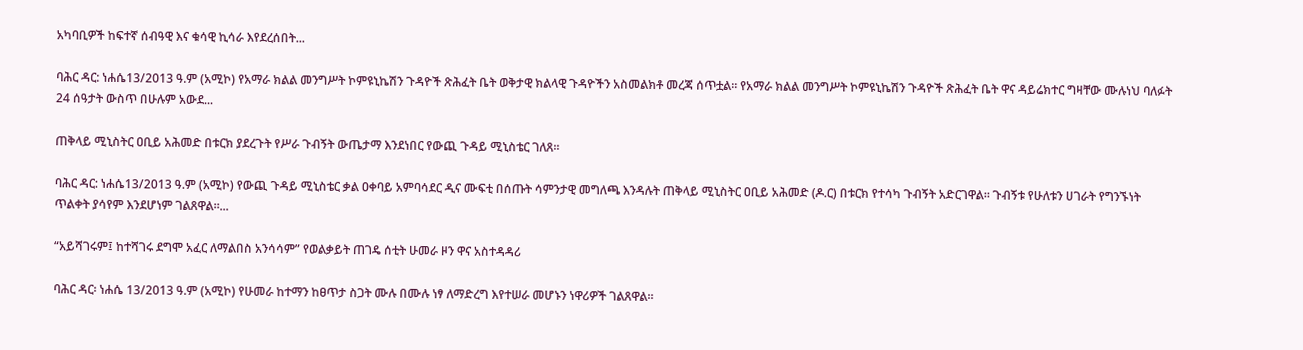አካባቢዎች ከፍተኛ ሰብዓዊ እና ቁሳዊ ኪሳራ እየደረሰበት...

ባሕር ዳር: ነሐሴ13/2013 ዓ.ም (አሚኮ) የአማራ ክልል መንግሥት ኮምዩኒኬሽን ጉዳዮች ጽሕፈት ቤት ወቅታዊ ክልላዊ ጉዳዮችን አስመልክቶ መረጃ ሰጥቷል። የአማራ ክልል መንግሥት ኮምዩኒኬሽን ጉዳዮች ጽሕፈት ቤት ዋና ዳይሬክተር ግዛቸው ሙሉነህ ባለፉት 24 ሰዓታት ውስጥ በሁሉም አውደ...

ጠቅላይ ሚኒስትር ዐቢይ አሕመድ በቱርክ ያደረጉት የሥራ ጉብኝት ውጤታማ እንደነበር የውጪ ጉዳይ ሚኒስቴር ገለጸ፡፡

ባሕር ዳር: ነሐሴ13/2013 ዓ.ም (አሚኮ) የውጪ ጉዳይ ሚኒስቴር ቃል ዐቀባይ አምባሳደር ዲና ሙፍቲ በሰጡት ሳምንታዊ መግለጫ እንዳሉት ጠቅላይ ሚኒስትር ዐቢይ አሕመድ (ዶ.ር) በቱርክ የተሳካ ጉብኝት አድርገዋል። ጉብኝቱ የሁለቱን ሀገራት የግንኙነት ጥልቀት ያሳየም እንደሆነም ገልጸዋል።...

“አይሻገሩም፤ ከተሻገሩ ደግሞ አፈር ለማልበስ አንሳሳም” የወልቃይት ጠገዴ ሰቲት ሁመራ ዞን ዋና አስተዳዳሪ

ባሕር ዳር፡ ነሐሴ 13/2013 ዓ.ም (አሚኮ) የሁመራ ከተማን ከፀጥታ ስጋት ሙሉ በሙሉ ነፃ ለማድረግ እየተሠራ መሆኑን ነዋሪዎች ገልጸዋል።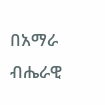በአማራ ብሔራዊ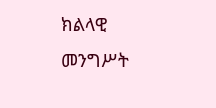ክልላዊ መንግሥት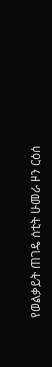የወልቃይት ጠገዴ ሰቲት ሁመራ ዞን ርዕሰ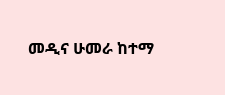መዲና ሁመራ ከተማ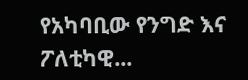የአካባቢው የንግድ እና ፖለቲካዊ...